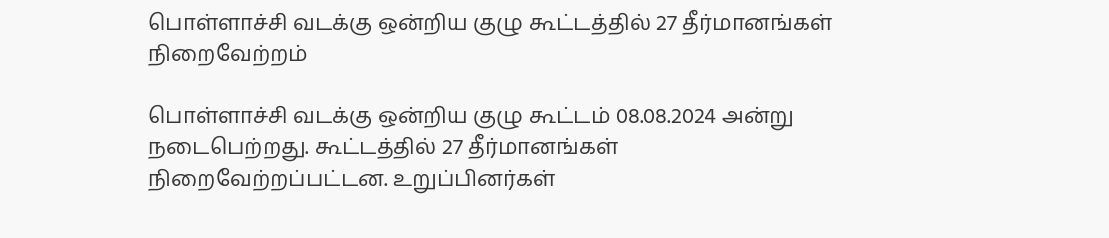பொள்ளாச்சி வடக்கு ஒன்றிய குழு கூட்டத்தில் 27 தீர்மானங்கள் நிறைவேற்றம்

பொள்ளாச்சி வடக்கு ஒன்றிய குழு கூட்டம் 08.08.2024 அன்று நடைபெற்றது. கூட்டத்தில் 27 தீர்மானங்கள் நிறைவேற்றப்பட்டன. உறுப்பினர்கள்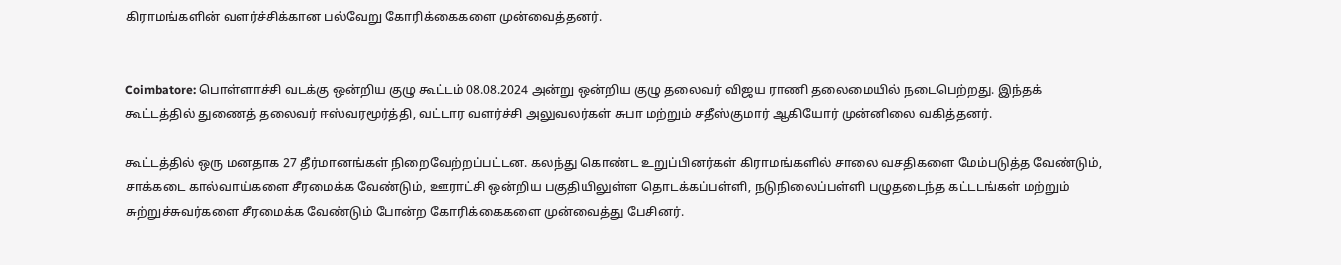கிராமங்களின் வளர்ச்சிக்கான பல்வேறு கோரிக்கைகளை முன்வைத்தனர்.


Coimbatore: பொள்ளாச்சி வடக்கு ஒன்றிய குழு கூட்டம் 08.08.2024 அன்று ஒன்றிய குழு தலைவர் விஜய ராணி தலைமையில் நடைபெற்றது. இந்தக் கூட்டத்தில் துணைத் தலைவர் ஈஸ்வரமூர்த்தி, வட்டார வளர்ச்சி அலுவலர்கள் சுபா மற்றும் சதீஸ்குமார் ஆகியோர் முன்னிலை வகித்தனர்.

கூட்டத்தில் ஒரு மனதாக 27 தீர்மானங்கள் நிறைவேற்றப்பட்டன. கலந்து கொண்ட உறுப்பினர்கள் கிராமங்களில் சாலை வசதிகளை மேம்படுத்த வேண்டும், சாக்கடை கால்வாய்களை சீரமைக்க வேண்டும், ஊராட்சி ஒன்றிய பகுதியிலுள்ள தொடக்கப்பள்ளி, நடுநிலைப்பள்ளி பழுதடைந்த கட்டடங்கள் மற்றும் சுற்றுச்சுவர்களை சீரமைக்க வேண்டும் போன்ற கோரிக்கைகளை முன்வைத்து பேசினர்.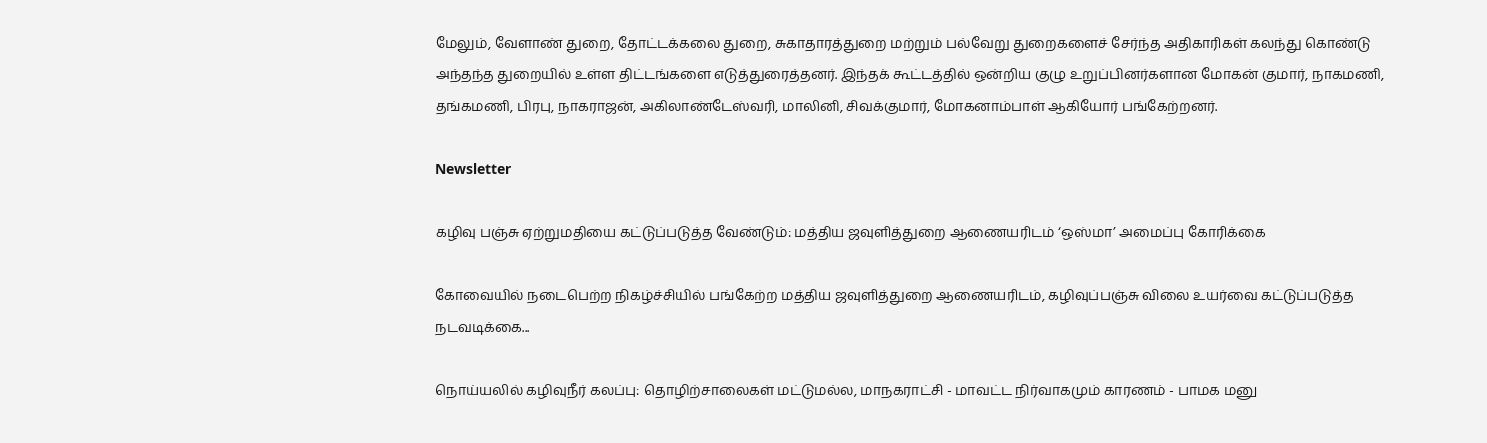மேலும், வேளாண் துறை, தோட்டக்கலை துறை, சுகாதாரத்துறை மற்றும் பல்வேறு துறைகளைச் சேர்ந்த அதிகாரிகள் கலந்து கொண்டு அந்தந்த துறையில் உள்ள திட்டங்களை எடுத்துரைத்தனர். இந்தக் கூட்டத்தில் ஒன்றிய குழு உறுப்பினர்களான மோகன் குமார், நாகமணி, தங்கமணி, பிரபு, நாகராஜன், அகிலாண்டேஸ்வரி, மாலினி, சிவக்குமார், மோகனாம்பாள் ஆகியோர் பங்கேற்றனர்.

Newsletter

கழிவு பஞ்சு ஏற்றுமதியை கட்டுப்படுத்த வேண்டும்: மத்திய ஜவுளித்துறை ஆணையரிடம் ‘ஒஸ்மா’ அமைப்பு கோரிக்கை

கோவையில் நடைபெற்ற நிகழ்ச்சியில் பங்கேற்ற மத்திய ஜவுளித்துறை ஆணையரிடம், கழிவுப்பஞ்சு விலை உயர்வை கட்டுப்படுத்த நடவடிக்கை...

நொய்யலில் கழிவுநீர் கலப்பு: தொழிற்சாலைகள் மட்டுமல்ல, மாநகராட்சி - மாவட்ட நிர்வாகமும் காரணம் - பாமக மனு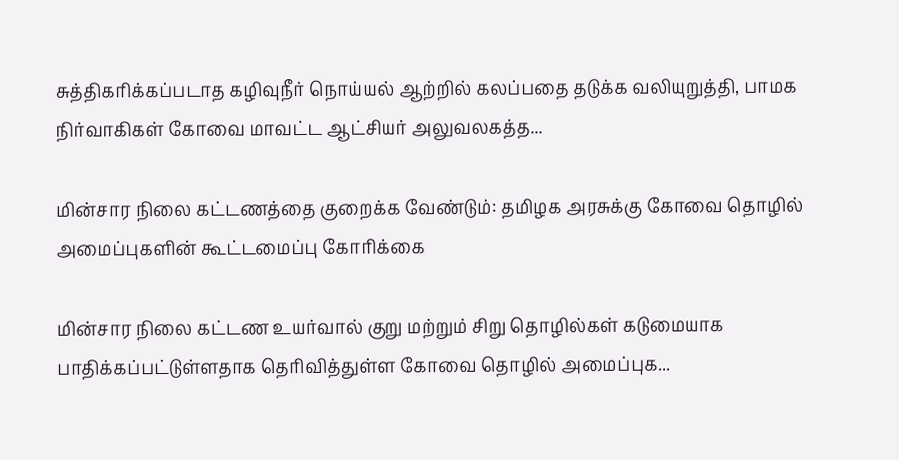சுத்திகரிக்கப்படாத கழிவுநீர் நொய்யல் ஆற்றில் கலப்பதை தடுக்க வலியுறுத்தி, பாமக நிர்வாகிகள் கோவை மாவட்ட ஆட்சியர் அலுவலகத்த...

மின்சார நிலை கட்டணத்தை குறைக்க வேண்டும்: தமிழக அரசுக்கு கோவை தொழில் அமைப்புகளின் கூட்டமைப்பு கோரிக்கை

மின்சார நிலை கட்டண உயர்வால் குறு மற்றும் சிறு தொழில்கள் கடுமையாக பாதிக்கப்பட்டுள்ளதாக தெரிவித்துள்ள கோவை தொழில் அமைப்புக...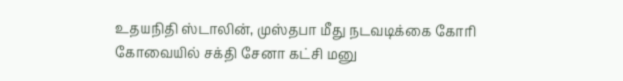உதயநிதி ஸ்டாலின், முஸ்தபா மீது நடவடிக்கை கோரி கோவையில் சக்தி சேனா கட்சி மனு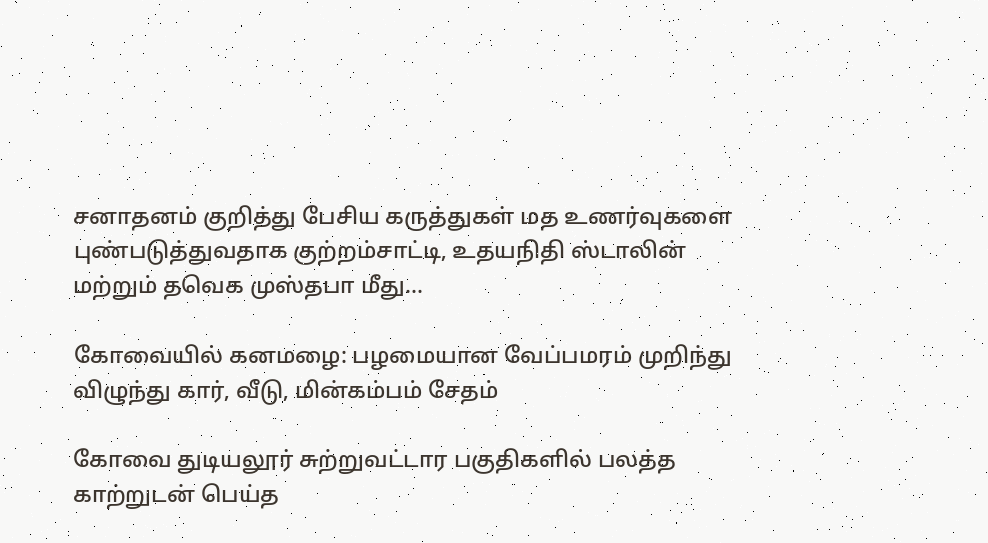சனாதனம் குறித்து பேசிய கருத்துகள் மத உணர்வுகளை புண்படுத்துவதாக குற்றம்சாட்டி, உதயநிதி ஸ்டாலின் மற்றும் தவெக முஸ்தபா மீது...

கோவையில் கனமழை: பழமையான வேப்பமரம் முறிந்து விழுந்து கார், வீடு, மின்கம்பம் சேதம்

கோவை துடியலூர் சுற்றுவட்டார பகுதிகளில் பலத்த காற்றுடன் பெய்த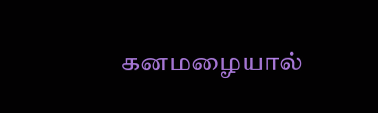கனமழையால்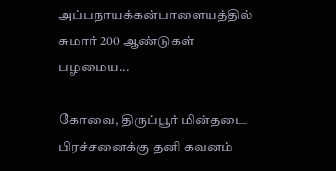அப்பநாயக்கன்பாளையத்தில் சுமார் 200 ஆண்டுகள் பழமைய...

கோவை, திருப்பூர் மின்தடை பிரச்சனைக்கு தனி கவனம்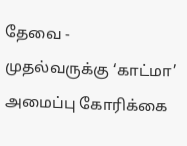தேவை - முதல்வருக்கு ‘காட்மா’ அமைப்பு கோரிக்கை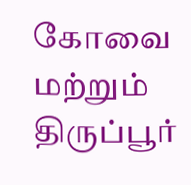கோவை மற்றும் திருப்பூர்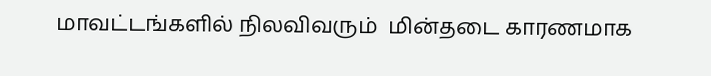மாவட்டங்களில் நிலவிவரும்  மின்தடை காரணமாக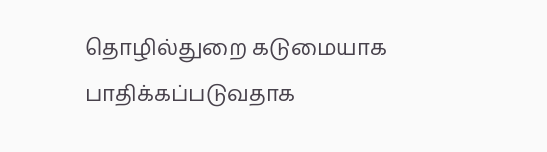தொழில்துறை கடுமையாக பாதிக்கப்படுவதாக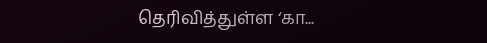தெரிவித்துள்ள ‘கா...